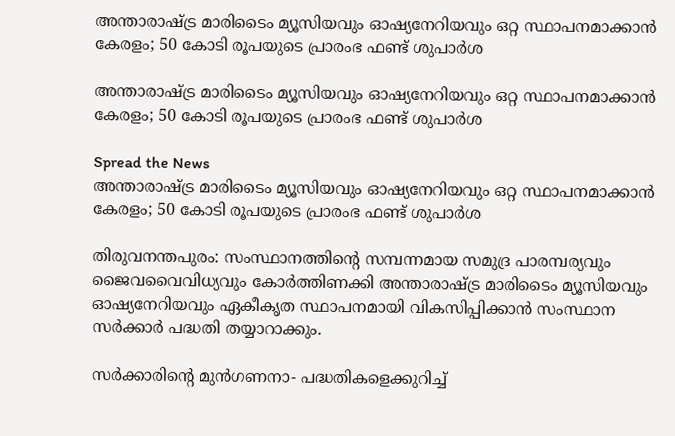അന്താരാഷ്ട്ര മാരിടൈം മ്യൂസിയവും ഓഷ്യനേറിയവും ഒറ്റ സ്ഥാപനമാക്കാന്‍ കേരളം; 50 കോടി രൂപയുടെ പ്രാരംഭ ഫണ്ട് ശുപാര്‍ശ

അന്താരാഷ്ട്ര മാരിടൈം മ്യൂസിയവും ഓഷ്യനേറിയവും ഒറ്റ സ്ഥാപനമാക്കാന്‍ കേരളം; 50 കോടി രൂപയുടെ പ്രാരംഭ ഫണ്ട് ശുപാര്‍ശ

Spread the News
അന്താരാഷ്ട്ര മാരിടൈം മ്യൂസിയവും ഓഷ്യനേറിയവും ഒറ്റ സ്ഥാപനമാക്കാന്‍ കേരളം; 50 കോടി രൂപയുടെ പ്രാരംഭ ഫണ്ട് ശുപാര്‍ശ

തിരുവനന്തപുരം: സംസ്ഥാനത്തിന്‍റെ സമ്പന്നമായ സമുദ്ര പാരമ്പര്യവും ജൈവവൈവിധ്യവും കോര്‍ത്തിണക്കി അന്താരാഷ്ട്ര മാരിടൈം മ്യൂസിയവും ഓഷ്യനേറിയവും ഏകീകൃത സ്ഥാപനമായി വികസിപ്പിക്കാന്‍ സംസ്ഥാന സര്‍ക്കാര്‍ പദ്ധതി തയ്യാറാക്കും.

സര്‍ക്കാരിന്‍റെ മുന്‍ഗണനാ- പദ്ധതികളെക്കുറിച്ച്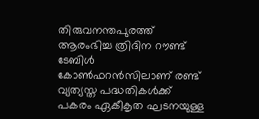തിരുവനന്തപുരത്ത് ആരംഭിച്ച ത്രിദിന റൗണ്ട് ടേബിള്‍ കോണ്‍ഫറന്‍സിലാണ് രണ്ട് വ്യത്യസ്ത പദ്ധതികള്‍ക്ക് പകരം ഏകീകൃത ഘടനയുള്ള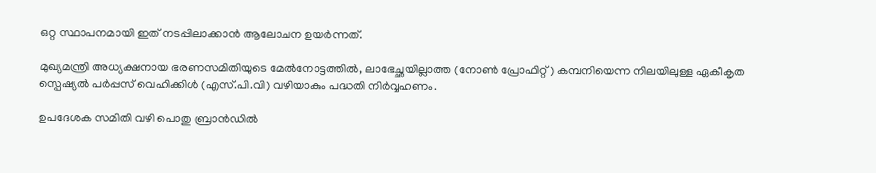ഒറ്റ സ്ഥാപനമായി ഇത് നടപ്പിലാക്കാന്‍ ആലോചന ഉയര്‍ന്നത്.

മുഖ്യമന്ത്രി അധ്യക്ഷനായ ഭരണസമിതിയുടെ മേല്‍നോട്ടത്തില്‍, ലാഭേച്ഛയില്ലാത്ത (നോണ്‍ പ്രോഫിറ്റ്) കമ്പനിയെന്ന നിലയിലുള്ള ഏകീകൃത സ്പെഷ്യല്‍ പര്‍പ്പസ് വെഹിക്കിള്‍ (എസ്.പി.വി) വഴിയാകും പദ്ധതി നിര്‍വ്വഹണം.

ഉപദേശക സമിതി വഴി പൊതു ബ്രാന്‍ഡില്‍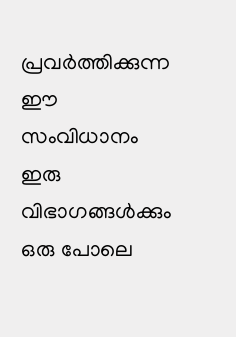പ്രവര്‍ത്തിക്കുന്ന ഈ സംവിധാനം ഇരു വിഭാഗങ്ങള്‍ക്കും ഒരു പോലെ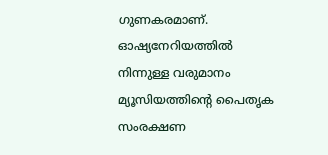ഗുണകരമാണ്. ഓഷ്യനേറിയത്തില്‍ നിന്നുള്ള വരുമാനം മ്യൂസിയത്തിന്‍റെ പൈതൃക സംരക്ഷണ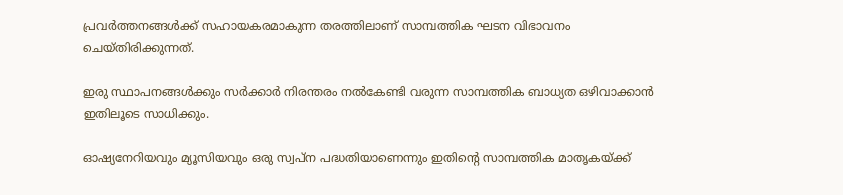പ്രവര്‍ത്തനങ്ങള്‍ക്ക് സഹായകരമാകുന്ന തരത്തിലാണ് സാമ്പത്തിക ഘടന വിഭാവനം ചെയ്തിരിക്കുന്നത്.

ഇരു സ്ഥാപനങ്ങള്‍ക്കും സര്‍ക്കാര്‍ നിരന്തരം നല്‍കേണ്ടി വരുന്ന സാമ്പത്തിക ബാധ്യത ഒഴിവാക്കാന്‍ ഇതിലൂടെ സാധിക്കും.

ഓഷ്യനേറിയവും മ്യൂസിയവും ഒരു സ്വപ്ന പദ്ധതിയാണെന്നും ഇതിന്‍റെ സാമ്പത്തിക മാതൃകയ്ക്ക്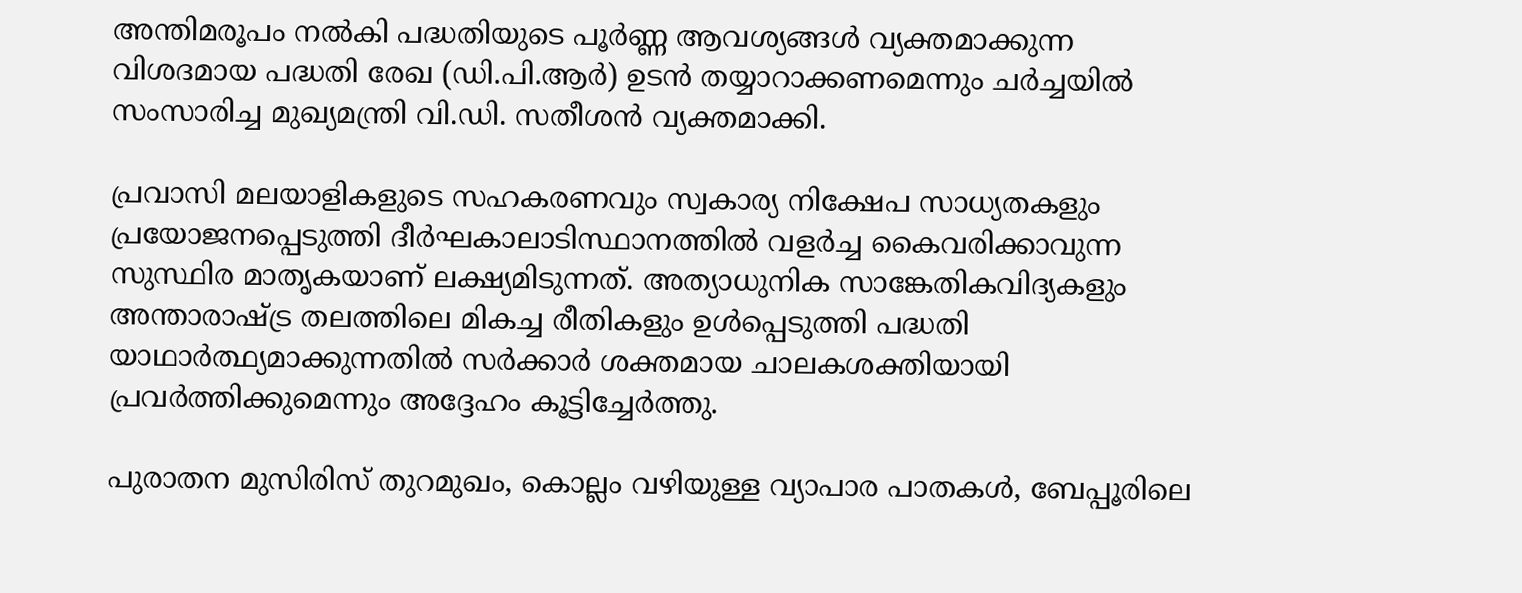അന്തിമരൂപം നല്‍കി പദ്ധതിയുടെ പൂര്‍ണ്ണ ആവശ്യങ്ങള്‍ വ്യക്തമാക്കുന്ന വിശദമായ പദ്ധതി രേഖ (ഡി.പി.ആര്‍) ഉടന്‍ തയ്യാറാക്കണമെന്നും ചര്‍ച്ചയില്‍ സംസാരിച്ച മുഖ്യമന്ത്രി വി.ഡി. സതീശന്‍ വ്യക്തമാക്കി.

പ്രവാസി മലയാളികളുടെ സഹകരണവും സ്വകാര്യ നിക്ഷേപ സാധ്യതകളും പ്രയോജനപ്പെടുത്തി ദീര്‍ഘകാലാടിസ്ഥാനത്തില്‍ വളര്‍ച്ച കൈവരിക്കാവുന്ന സുസ്ഥിര മാതൃകയാണ് ലക്ഷ്യമിടുന്നത്. അത്യാധുനിക സാങ്കേതികവിദ്യകളും അന്താരാഷ്ട്ര തലത്തിലെ മികച്ച രീതികളും ഉള്‍പ്പെടുത്തി പദ്ധതി യാഥാര്‍ത്ഥ്യമാക്കുന്നതില്‍ സര്‍ക്കാര്‍ ശക്തമായ ചാലകശക്തിയായി പ്രവര്‍ത്തിക്കുമെന്നും അദ്ദേഹം കൂട്ടിച്ചേര്‍ത്തു.

പുരാതന മുസിരിസ് തുറമുഖം, കൊല്ലം വഴിയുള്ള വ്യാപാര പാതകള്‍, ബേപ്പൂരിലെ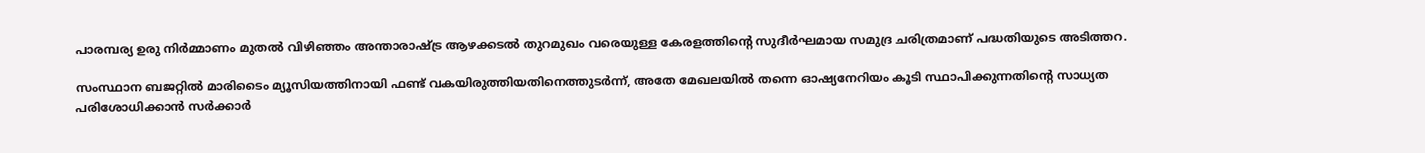പാരമ്പര്യ ഉരു നിര്‍മ്മാണം മുതല്‍ വിഴിഞ്ഞം അന്താരാഷ്ട്ര ആഴക്കടല്‍ തുറമുഖം വരെയുള്ള കേരളത്തിന്‍റെ സുദീര്‍ഘമായ സമുദ്ര ചരിത്രമാണ് പദ്ധതിയുടെ അടിത്തറ.

സംസ്ഥാന ബജറ്റില്‍ മാരിടൈം മ്യൂസിയത്തിനായി ഫണ്ട് വകയിരുത്തിയതിനെത്തുടര്‍ന്ന്, അതേ മേഖലയില്‍ തന്നെ ഓഷ്യനേറിയം കൂടി സ്ഥാപിക്കുന്നതിന്‍റെ സാധ്യത പരിശോധിക്കാന്‍ സര്‍ക്കാര്‍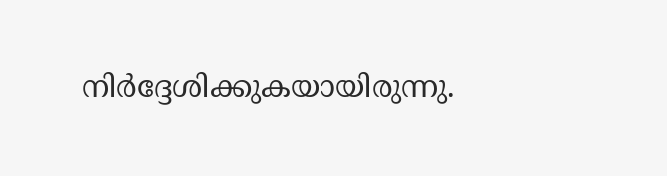നിര്‍ദ്ദേശിക്കുകയായിരുന്നു.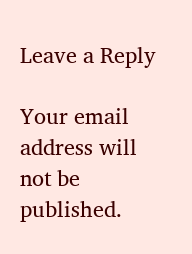Leave a Reply

Your email address will not be published.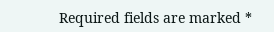Required fields are marked *